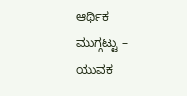ಆರ್ಥಿಕ ಮುಗ್ಗಟ್ಟು – ಯುವಕ‌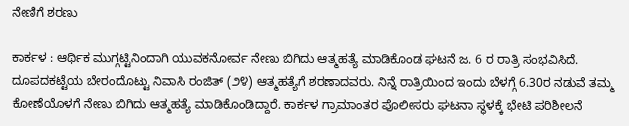ನೇಣಿಗೆ ಶರಣು

ಕಾರ್ಕಳ : ಆರ್ಥಿಕ ಮುಗ್ಗಟ್ಟಿನಿಂದಾಗಿ ಯುವಕನೋರ್ವ ನೇಣು ಬಿಗಿದು ಆತ್ಮಹತ್ಯೆ ಮಾಡಿಕೊಂಡ‌ ಘಟನೆ‌ ಜ. 6 ರ ರಾತ್ರಿ ಸಂಭವಿಸಿದೆ. ದೂಪದಕಟ್ಟೆಯ ಬೇರಂದೊಟ್ಟು ನಿವಾಸಿ ರಂಜಿತ್ (೨೪) ಆತ್ಮಹತ್ಯೆಗೆ ಶರಣಾದವರು. ನಿನ್ನೆ ರಾತ್ರಿಯಿಂದ ಇಂದು ಬೆಳಗ್ಗೆ 6.30ರ ನಡುವೆ ತಮ್ಮ ಕೋಣೆಯೊಳಗೆ ನೇಣು ಬಿಗಿದು ಆತ್ಮಹತ್ಯೆ ಮಾಡಿಕೊಂಡಿದ್ದಾರೆ. ಕಾರ್ಕಳ ಗ್ರಾಮಾಂತರ ಪೊಲೀಸರು ಘಟನಾ‌ ಸ್ಥಳಕ್ಕೆ‌ ಭೇಟಿ ಪರಿಶೀಲನೆ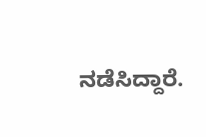ನಡೆಸಿದ್ದಾರೆ.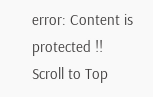error: Content is protected !!
Scroll to Top